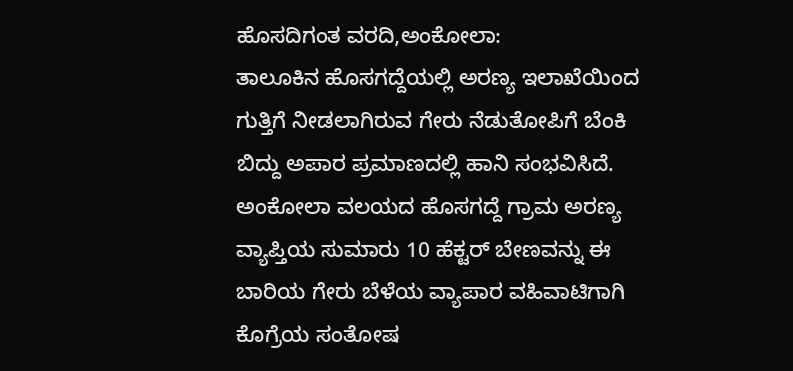ಹೊಸದಿಗಂತ ವರದಿ,ಅಂಕೋಲಾ:
ತಾಲೂಕಿನ ಹೊಸಗದ್ದೆಯಲ್ಲಿ ಅರಣ್ಯ ಇಲಾಖೆಯಿಂದ ಗುತ್ತಿಗೆ ನೀಡಲಾಗಿರುವ ಗೇರು ನೆಡುತೋಪಿಗೆ ಬೆಂಕಿ ಬಿದ್ದು ಅಪಾರ ಪ್ರಮಾಣದಲ್ಲಿ ಹಾನಿ ಸಂಭವಿಸಿದೆ.
ಅಂಕೋಲಾ ವಲಯದ ಹೊಸಗದ್ದೆ ಗ್ರಾಮ ಅರಣ್ಯ ವ್ಯಾಪ್ತಿಯ ಸುಮಾರು 10 ಹೆಕ್ಟರ್ ಬೇಣವನ್ನು ಈ ಬಾರಿಯ ಗೇರು ಬೆಳೆಯ ವ್ಯಾಪಾರ ವಹಿವಾಟಿಗಾಗಿ ಕೊಗ್ರೆಯ ಸಂತೋಷ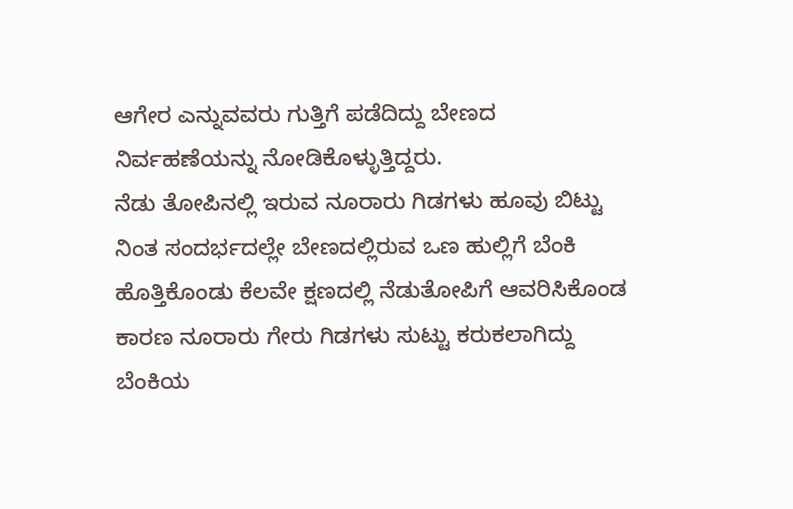ಆಗೇರ ಎನ್ನುವವರು ಗುತ್ತಿಗೆ ಪಡೆದಿದ್ದು ಬೇಣದ ನಿರ್ವಹಣೆಯನ್ನು ನೋಡಿಕೊಳ್ಳುತ್ತಿದ್ದರು.
ನೆಡು ತೋಪಿನಲ್ಲಿ ಇರುವ ನೂರಾರು ಗಿಡಗಳು ಹೂವು ಬಿಟ್ಟು ನಿಂತ ಸಂದರ್ಭದಲ್ಲೇ ಬೇಣದಲ್ಲಿರುವ ಒಣ ಹುಲ್ಲಿಗೆ ಬೆಂಕಿ ಹೊತ್ತಿಕೊಂಡು ಕೆಲವೇ ಕ್ಷಣದಲ್ಲಿ ನೆಡುತೋಪಿಗೆ ಆವರಿಸಿಕೊಂಡ ಕಾರಣ ನೂರಾರು ಗೇರು ಗಿಡಗಳು ಸುಟ್ಟು ಕರುಕಲಾಗಿದ್ದು ಬೆಂಕಿಯ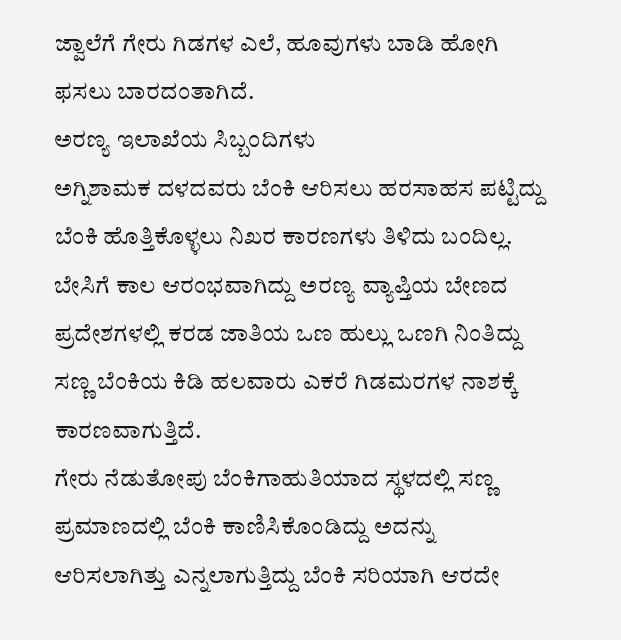ಜ್ವಾಲೆಗೆ ಗೇರು ಗಿಡಗಳ ಎಲೆ, ಹೂವುಗಳು ಬಾಡಿ ಹೋಗಿ ಫಸಲು ಬಾರದಂತಾಗಿದೆ.
ಅರಣ್ಯ ಇಲಾಖೆಯ ಸಿಬ್ಬಂದಿಗಳು
ಅಗ್ನಿಶಾಮಕ ದಳದವರು ಬೆಂಕಿ ಆರಿಸಲು ಹರಸಾಹಸ ಪಟ್ಟಿದ್ದು ಬೆಂಕಿ ಹೊತ್ತಿಕೊಳ್ಳಲು ನಿಖರ ಕಾರಣಗಳು ತಿಳಿದು ಬಂದಿಲ್ಲ. ಬೇಸಿಗೆ ಕಾಲ ಆರಂಭವಾಗಿದ್ದು ಅರಣ್ಯ ವ್ಯಾಪ್ತಿಯ ಬೇಣದ ಪ್ರದೇಶಗಳಲ್ಲಿ ಕರಡ ಜಾತಿಯ ಒಣ ಹುಲ್ಲು ಒಣಗಿ ನಿಂತಿದ್ದು ಸಣ್ಣ ಬೆಂಕಿಯ ಕಿಡಿ ಹಲವಾರು ಎಕರೆ ಗಿಡಮರಗಳ ನಾಶಕ್ಕೆ ಕಾರಣವಾಗುತ್ತಿದೆ.
ಗೇರು ನೆಡುತೋಪು ಬೆಂಕಿಗಾಹುತಿಯಾದ ಸ್ಥಳದಲ್ಲಿ ಸಣ್ಣ ಪ್ರಮಾಣದಲ್ಲಿ ಬೆಂಕಿ ಕಾಣಿಸಿಕೊಂಡಿದ್ದು ಅದನ್ನು ಆರಿಸಲಾಗಿತ್ತು ಎನ್ನಲಾಗುತ್ತಿದ್ದು ಬೆಂಕಿ ಸರಿಯಾಗಿ ಆರದೇ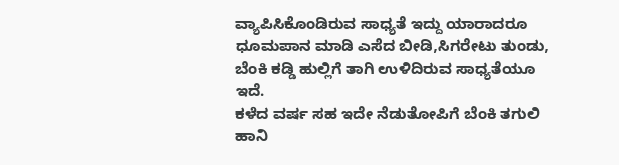ವ್ಯಾಪಿಸಿಕೊಂಡಿರುವ ಸಾಧ್ಯತೆ ಇದ್ದು ಯಾರಾದರೂ ಧೂಮಪಾನ ಮಾಡಿ ಎಸೆದ ಬೀಡಿ,ಸಿಗರೇಟು ತುಂಡು, ಬೆಂಕಿ ಕಡ್ಡಿ ಹುಲ್ಲಿಗೆ ತಾಗಿ ಉಳಿದಿರುವ ಸಾಧ್ಯತೆಯೂ ಇದೆ.
ಕಳೆದ ವರ್ಷ ಸಹ ಇದೇ ನೆಡುತೋಪಿಗೆ ಬೆಂಕಿ ತಗುಲಿ ಹಾನಿ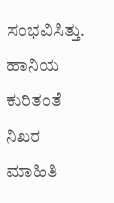ಸಂಭವಿಸಿತ್ತು.
ಹಾನಿಯ ಕುರಿತಂತೆ ನಿಖರ ಮಾಹಿತಿ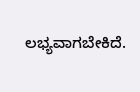ಲಭ್ಯವಾಗಬೇಕಿದೆ.